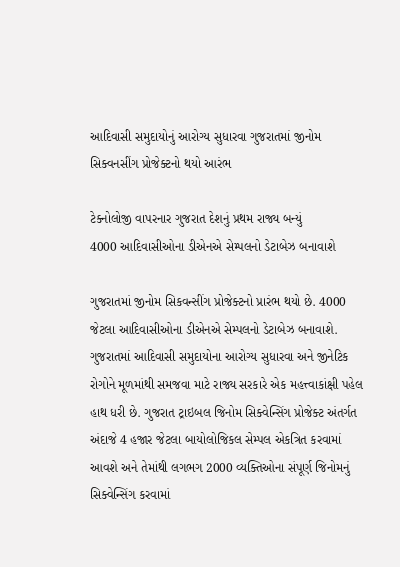આદિવાસી સમુદાયોનું આરોગ્ય સુધારવા ગુજરાતમાં જીનોમ સિક્વનસીંગ પ્રોજેક્ટનો થયો આરંભ

ટેક્નોલોજી વાપરનાર ગુજરાત દેશનું પ્રથમ રાજ્ય બન્યું
4000 આદિવાસીઓના ડીએનએ સેમ્પલનો ડેટાબેઝ બનાવાશે

ગુજરાતમાં જીનોમ સિકવન્સીંગ પ્રોજેક્ટનો પ્રારંભ થયો છે. 4000 જેટલા આદિવાસીઓના ડીએનએ સેમ્પલનો ડેટાબેઝ બનાવાશે. ગુજરાતમાં આદિવાસી સમુદાયોના આરોગ્ય સુધારવા અને જીનેટિક રોગોને મૂળમાંથી સમજવા માટે રાજ્ય સરકારે એક મહત્ત્વાકાંક્ષી પહેલ હાથ ધરી છે. ગુજરાત ટ્રાઇબલ જિનોમ સિક્વેન્સિંગ પ્રોજેક્ટ અંતર્ગત અંદાજે 4 હજાર જેટલા બાયોલોજિકલ સેમ્પલ એકત્રિત કરવામાં આવશે અને તેમાંથી લગભગ 2000 વ્યક્તિઓના સંપૂર્ણ જિનોમનું સિક્વેન્સિંગ કરવામાં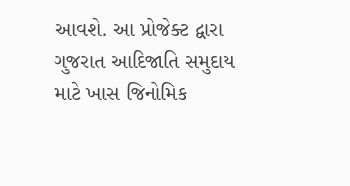આવશે. આ પ્રોજેક્ટ દ્વારા ગુજરાત આદિજાતિ સમુદાય માટે ખાસ જિનોમિક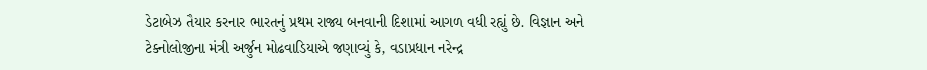ડેટાબેઝ તૈયાર કરનાર ભારતનું પ્રથમ રાજ્ય બનવાની દિશામાં આગળ વધી રહ્યું છે. વિજ્ઞાન અને ટેક્નોલોજીના મંત્રી અર્જુન મોઢવાડિયાએ જણાવ્યું કે, વડાપ્રધાન નરેન્દ્ર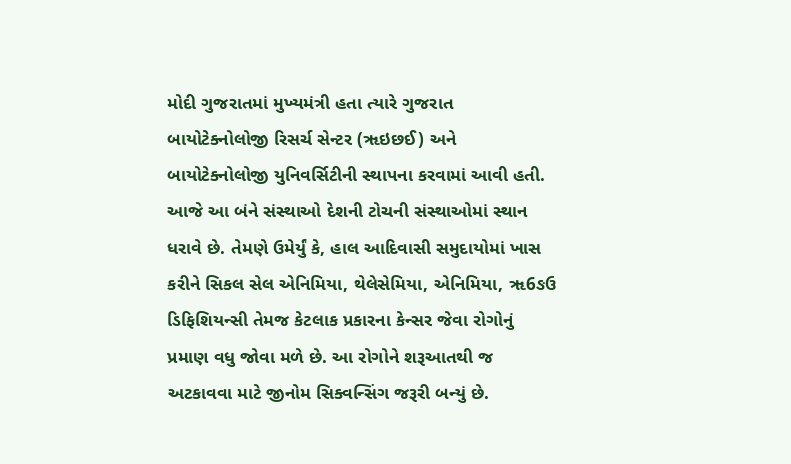મોદી ગુજરાતમાં મુખ્યમંત્રી હતા ત્યારે ગુજરાત બાયોટેક્નોલોજી રિસર્ચ સેન્ટર (ૠઇછઈ) અને બાયોટેક્નોલોજી યુનિવર્સિટીની સ્થાપના કરવામાં આવી હતી. આજે આ બંને સંસ્થાઓ દેશની ટોચની સંસ્થાઓમાં સ્થાન ધરાવે છે. તેમણે ઉમેર્યું કે, હાલ આદિવાસી સમુદાયોમાં ખાસ કરીને સિકલ સેલ એનિમિયા, થેલેસેમિયા, એનિમિયા, ૠ6ઙઉ ડિફિશિયન્સી તેમજ કેટલાક પ્રકારના કેન્સર જેવા રોગોનું પ્રમાણ વધુ જોવા મળે છે. આ રોગોને શરૂઆતથી જ અટકાવવા માટે જીનોમ સિક્વન્સિંગ જરૂરી બન્યું છે.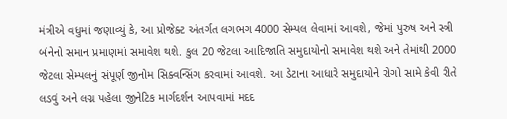મંત્રીએ વધુમાં જણાવ્યું કે, આ પ્રોજેક્ટ અંતર્ગત લગભગ 4000 સેમ્પલ લેવામાં આવશે, જેમાં પુરુષ અને સ્ત્રી બંનેનો સમાન પ્રમાણમાં સમાવેશ થશે. કુલ 20 જેટલા આદિજાતિ સમુદાયોનો સમાવેશ થશે અને તેમાંથી 2000 જેટલા સેમ્પલનું સંપૂર્ણ જીનોમ સિક્વન્સિંગ કરવામાં આવશે. આ ડેટાના આધારે સમુદાયોને રોગો સામે કેવી રીતે લડવું અને લગ્ન પહેલા જીનેટિક માર્ગદર્શન આપવામાં મદદ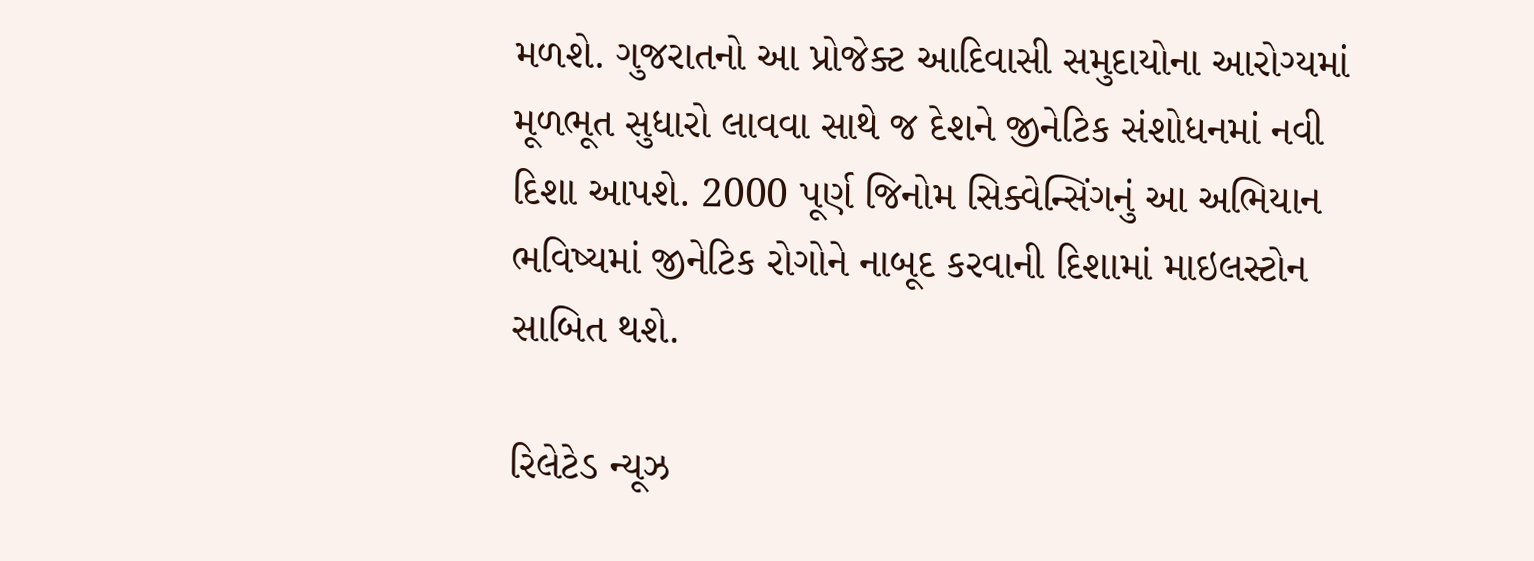મળશે. ગુજરાતનો આ પ્રોજેક્ટ આદિવાસી સમુદાયોના આરોગ્યમાં મૂળભૂત સુધારો લાવવા સાથે જ દેશને જીનેટિક સંશોધનમાં નવી દિશા આપશે. 2000 પૂર્ણ જિનોમ સિક્વેન્સિંગનું આ અભિયાન ભવિષ્યમાં જીનેટિક રોગોને નાબૂદ કરવાની દિશામાં માઇલસ્ટોન સાબિત થશે.

રિલેટેડ ન્યૂઝ